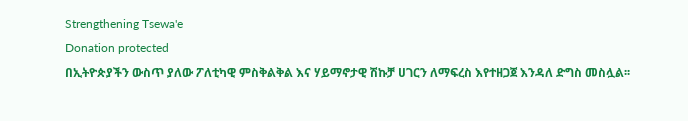Strengthening Tsewa'e
Donation protected
በኢትዮጵያችን ውስጥ ያለው ፖለቲካዊ ምስቅልቅል እና ሃይማኖታዊ ሽኩቻ ሀገርን ለማፍረስ እየተዘጋጀ እንዳለ ድግስ መስሏል፡፡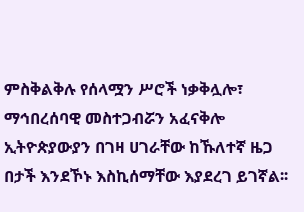ምስቅልቅሉ የሰላሟን ሥሮች ነቃቅሏሎ፣ ማኅበረሰባዊ መስተጋብሯን አፈናቅሎ ኢትዮጵያውያን በገዛ ሀገራቸው ከኹለተኛ ዜጋ በታች እንደኾኑ እስኪሰማቸው እያደረገ ይገኛል፡፡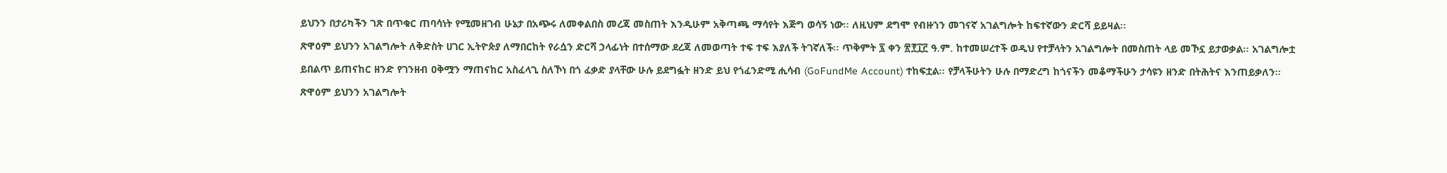ይህንን በታሪካችን ገጽ በጥቁር ጠባሳነት የሚመዘገብ ሁኔታ በአጭሩ ለመቀልበስ መረጃ መስጠት እንዲሁም አቅጣጫ ማሳየት እጅግ ወሳኝ ነው፡፡ ለዚህም ደግሞ የብዙኀን መገናኛ አገልግሎት ከፍተኛውን ድርሻ ይይዛል፡፡
ጽዋዕም ይህንን አገልግሎት ለቅድስት ሀገር ኢትዮጵያ ለማበርከት የራሷን ድርሻ ኃላፊነት በተሰማው ደረጃ ለመወጣት ተፍ ተፍ እያለች ትገኛለች፡፡ ጥቅምት ፯ ቀን ፳፻፲፫ ዓ.ም. ከተመሠረተች ወዲህ የተቻላትን አገልግሎት በመስጠት ላይ መኾኗ ይታወቃል፡፡ አገልግሎቷ ይበልጥ ይጠናከር ዘንድ የገንዘብ ዐቅሟን ማጠናከር አስፈላጊ ስለኾነ በጎ ፈቃድ ያላቸው ሁሉ ይደግፏት ዘንድ ይህ የጎፈንድሚ ሒሳብ (GoFundMe Account) ተከፍቷል፡፡ የቻላችሁትን ሁሉ በማድረግ ከጎናችን መቆማችሁን ታሳዩን ዘንድ በትሕትና እንጠይቃለን፡፡
ጽዋዕም ይህንን አገልግሎት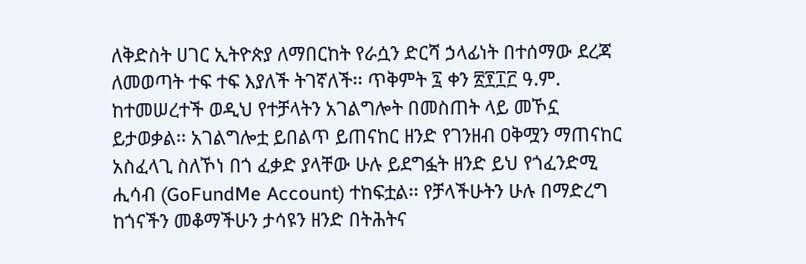ለቅድስት ሀገር ኢትዮጵያ ለማበርከት የራሷን ድርሻ ኃላፊነት በተሰማው ደረጃ ለመወጣት ተፍ ተፍ እያለች ትገኛለች፡፡ ጥቅምት ፯ ቀን ፳፻፲፫ ዓ.ም. ከተመሠረተች ወዲህ የተቻላትን አገልግሎት በመስጠት ላይ መኾኗ ይታወቃል፡፡ አገልግሎቷ ይበልጥ ይጠናከር ዘንድ የገንዘብ ዐቅሟን ማጠናከር አስፈላጊ ስለኾነ በጎ ፈቃድ ያላቸው ሁሉ ይደግፏት ዘንድ ይህ የጎፈንድሚ ሒሳብ (GoFundMe Account) ተከፍቷል፡፡ የቻላችሁትን ሁሉ በማድረግ ከጎናችን መቆማችሁን ታሳዩን ዘንድ በትሕትና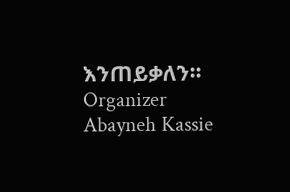እንጠይቃለን፡፡
Organizer
Abayneh Kassie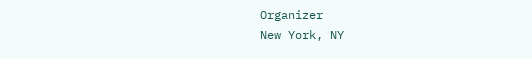Organizer
New York, NY